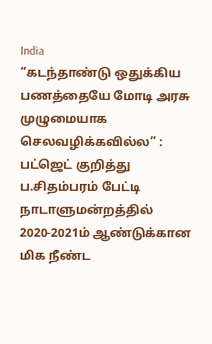India
“கடந்தாண்டு ஒதுக்கிய பணத்தையே மோடி அரசு முழுமையாக செலவழிக்கவில்ல” : பட்ஜெட் குறித்து ப.சிதம்பரம் பேட்டி
நாடாளுமன்றத்தில் 2020-2021ம் ஆண்டுக்கான மிக நீண்ட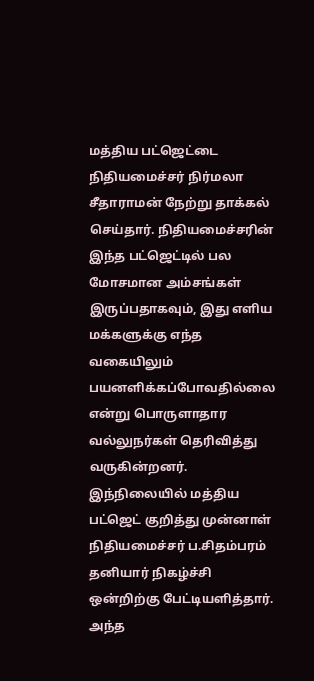மத்திய பட்ஜெட்டை நிதியமைச்சர் நிர்மலா சீதாராமன் நேற்று தாக்கல் செய்தார். நிதியமைச்சரின் இந்த பட்ஜெட்டில் பல மோசமான அம்சங்கள் இருப்பதாகவும், இது எளிய மக்களுக்கு எந்த வகையிலும் பயனளிக்கப்போவதில்லை என்று பொருளாதார வல்லுநர்கள் தெரிவித்து வருகின்றனர்.
இந்நிலையில் மத்திய பட்ஜெட் குறித்து முன்னாள் நிதியமைச்சர் ப.சிதம்பரம் தனியார் நிகழ்ச்சி ஒன்றிற்கு பேட்டியளித்தார். அந்த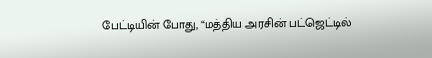பேட்டியின் போது, “மத்திய அரசின் பட்ஜெட்டில்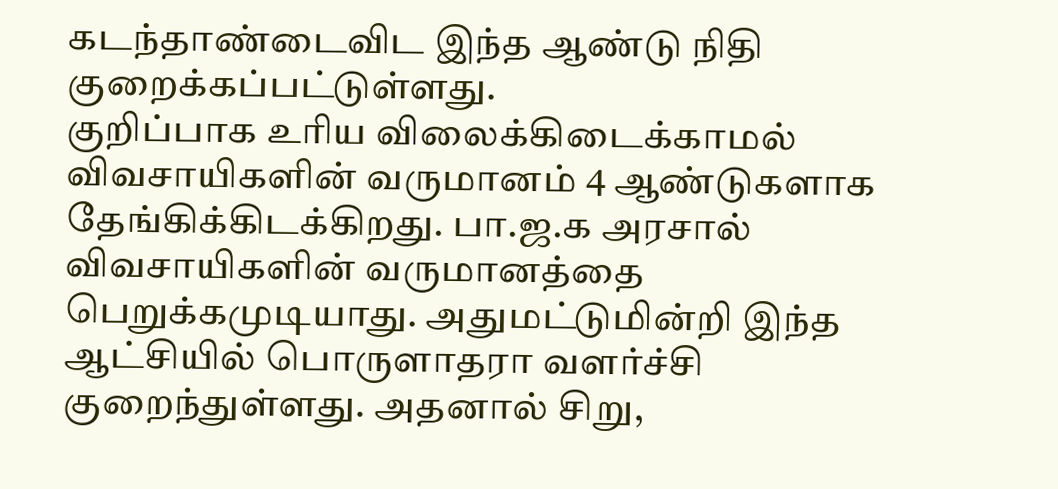கடந்தாண்டைவிட இந்த ஆண்டு நிதி குறைக்கப்பட்டுள்ளது.
குறிப்பாக உரிய விலைக்கிடைக்காமல் விவசாயிகளின் வருமானம் 4 ஆண்டுகளாக தேங்கிக்கிடக்கிறது. பா.ஜ.க அரசால் விவசாயிகளின் வருமானத்தை பெறுக்கமுடியாது. அதுமட்டுமின்றி இந்த ஆட்சியில் பொருளாதரா வளர்ச்சி குறைந்துள்ளது. அதனால் சிறு,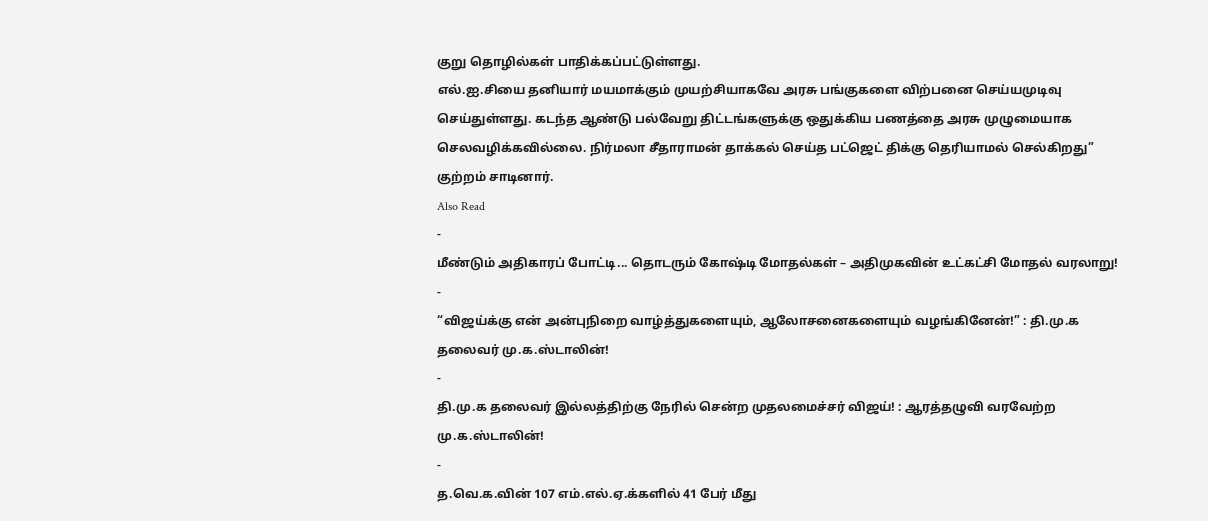குறு தொழில்கள் பாதிக்கப்பட்டுள்ளது.
எல்.ஐ.சியை தனியார் மயமாக்கும் முயற்சியாகவே அரசு பங்குகளை விற்பனை செய்யமுடிவு செய்துள்ளது. கடந்த ஆண்டு பல்வேறு திட்டங்களுக்கு ஒதுக்கிய பணத்தை அரசு முழுமையாக செலவழிக்கவில்லை. நிர்மலா சீதாராமன் தாக்கல் செய்த பட்ஜெட் திக்கு தெரியாமல் செல்கிறது” குற்றம் சாடினார்.
Also Read
-
மீண்டும் அதிகாரப் போட்டி... தொடரும் கோஷ்டி மோதல்கள் – அதிமுகவின் உட்கட்சி மோதல் வரலாறு!
-
“விஜய்க்கு என் அன்புநிறை வாழ்த்துகளையும், ஆலோசனைகளையும் வழங்கினேன்!” : தி.மு.க தலைவர் மு.க.ஸ்டாலின்!
-
தி.மு.க தலைவர் இல்லத்திற்கு நேரில் சென்ற முதலமைச்சர் விஜய்! : ஆரத்தழுவி வரவேற்ற மு.க.ஸ்டாலின்!
-
த.வெ.க.வின் 107 எம்.எல்.ஏ.க்களில் 41 பேர் மீது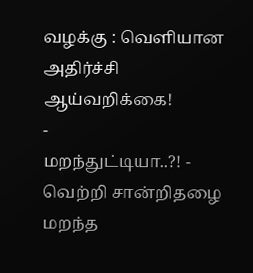வழக்கு : வெளியான அதிர்ச்சி ஆய்வறிக்கை!
-
மறந்துட்டியா..?! - வெற்றி சான்றிதழை மறந்த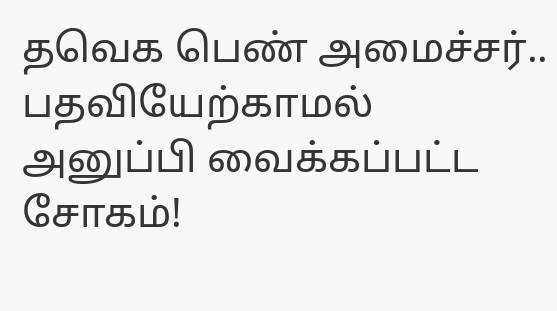தவெக பெண் அமைச்சர்.. பதவியேற்காமல் அனுப்பி வைக்கப்பட்ட சோகம்!